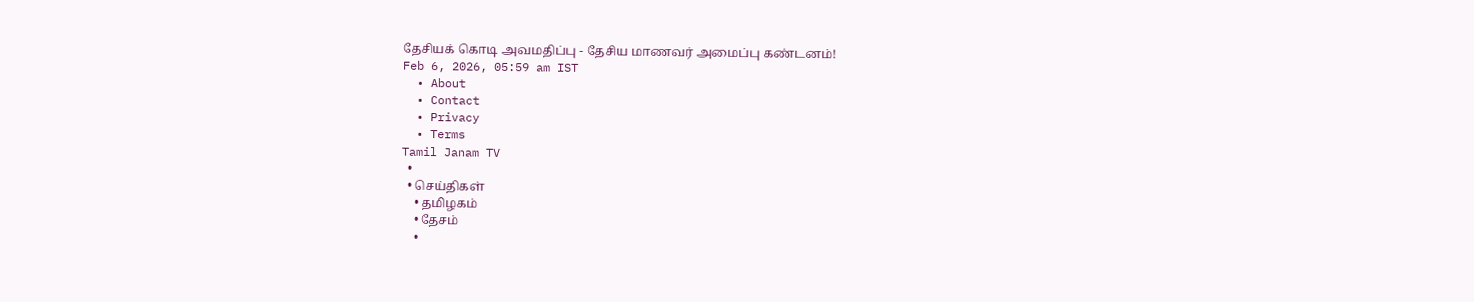தேசியக் கொடி அவமதிப்பு - தேசிய மாணவர் அமைப்பு கண்டனம்!
Feb 6, 2026, 05:59 am IST
  • About
  • Contact
  • Privacy
  • Terms
Tamil Janam TV
  •
  • செய்திகள்
    • தமிழகம்
    • தேசம்
    •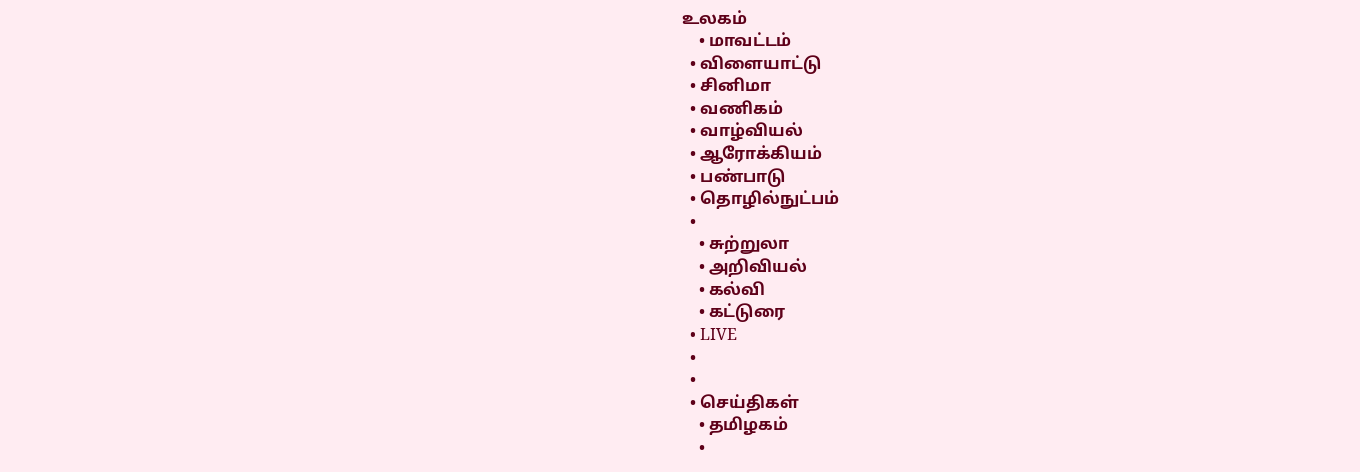உலகம்
    • மாவட்டம்
  • விளையாட்டு
  • சினிமா
  • வணிகம்
  • வாழ்வியல்
  • ஆரோக்கியம்
  • பண்பாடு
  • தொழில்நுட்பம்
  •
    • சுற்றுலா
    • அறிவியல்
    • கல்வி
    • கட்டுரை
  • LIVE
  •
  •
  • செய்திகள்
    • தமிழகம்
    •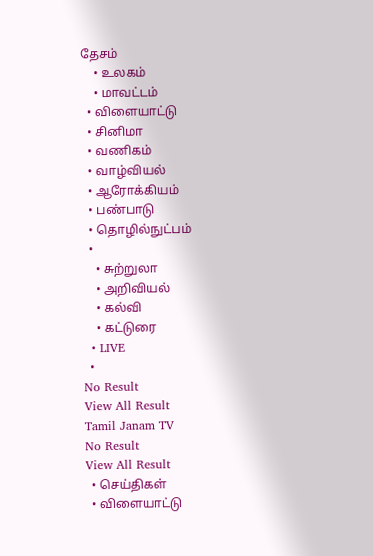தேசம்
    • உலகம்
    • மாவட்டம்
  • விளையாட்டு
  • சினிமா
  • வணிகம்
  • வாழ்வியல்
  • ஆரோக்கியம்
  • பண்பாடு
  • தொழில்நுட்பம்
  •
    • சுற்றுலா
    • அறிவியல்
    • கல்வி
    • கட்டுரை
  • LIVE
  •
No Result
View All Result
Tamil Janam TV
No Result
View All Result
  • செய்திகள்
  • விளையாட்டு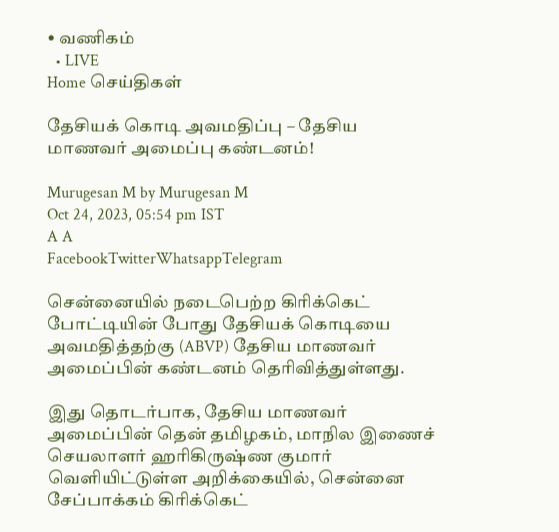• வணிகம்
  • LIVE
Home செய்திகள்

தேசியக் கொடி அவமதிப்பு – தேசிய மாணவர் அமைப்பு கண்டனம்!

Murugesan M by Murugesan M
Oct 24, 2023, 05:54 pm IST
A A
FacebookTwitterWhatsappTelegram

சென்னையில் நடைபெற்ற கிரிக்கெட் போட்டியின் போது தேசியக் கொடியை அவமதித்தற்கு (ABVP) தேசிய மாணவர் அமைப்பின் கண்டனம் தெரிவித்துள்ளது.

இது தொடர்பாக, தேசிய மாணவர் அமைப்பின் தென் தமிழகம், மாநில இணைச் செயலாளர் ஹரிகிருஷ்ண குமார் வெளியிட்டுள்ள அறிக்கையில், சென்னை சேப்பாக்கம் கிரிக்கெட்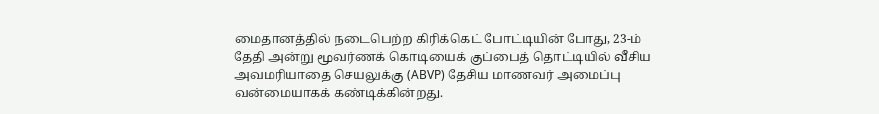மைதானத்தில் நடைபெற்ற கிரிக்கெட் போட்டியின் போது, 23-ம் தேதி அன்று மூவர்ணக் கொடியைக் குப்பைத் தொட்டியில் வீசிய அவமரியாதை செயலுக்கு (ABVP) தேசிய மாணவர் அமைப்பு வன்மையாகக் கண்டிக்கின்றது.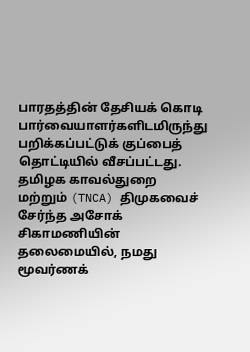பாரதத்தின் தேசியக் கொடி பார்வையாளர்களிடமிருந்து பறிக்கப்பட்டுக் குப்பைத் தொட்டியில் வீசப்பட்டது. தமிழக காவல்துறை மற்றும் (TNCA) திமுகவைச் சேர்ந்த அசோக் சிகாமணியின் தலைமையில், நமது மூவர்ணக்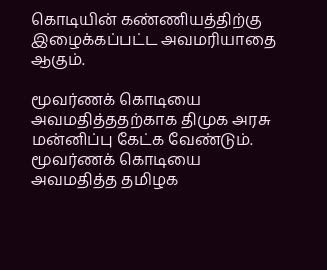கொடியின் கண்ணியத்திற்கு இழைக்கப்பட்ட அவமரியாதை ஆகும்.

மூவர்ணக் கொடியை அவமதித்ததற்காக திமுக அரசு மன்னிப்பு கேட்க வேண்டும். மூவர்ணக் கொடியை அவமதித்த தமிழக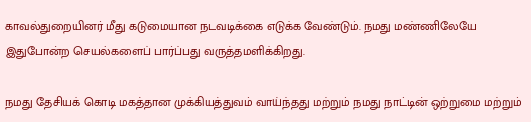காவல்துறையினர் மீது கடுமையான நடவடிக்கை எடுக்க வேண்டும். நமது மண்ணிலேயே இதுபோன்ற செயல்களைப் பார்ப்பது வருத்தமளிக்கிறது.

நமது தேசியக் கொடி மகத்தான முக்கியத்துவம் வாய்ந்தது மற்றும் நமது நாட்டின் ஒற்றுமை மற்றும்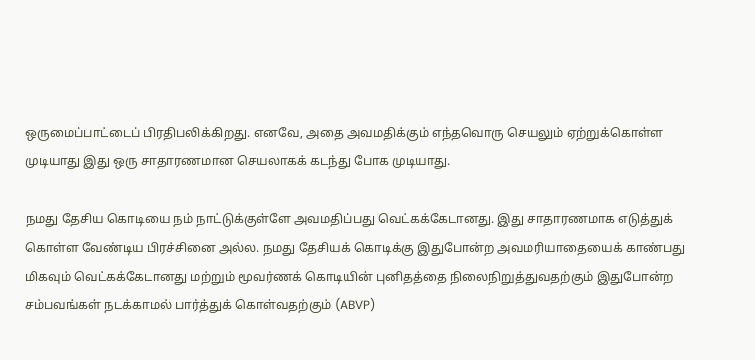ஒருமைப்பாட்டைப் பிரதிபலிக்கிறது. எனவே, அதை அவமதிக்கும் எந்தவொரு செயலும் ஏற்றுக்கொள்ள முடியாது இது ஒரு சாதாரணமான செயலாகக் கடந்து போக முடியாது.

நமது தேசிய கொடியை நம் நாட்டுக்குள்ளே அவமதிப்பது வெட்கக்கேடானது. இது சாதாரணமாக எடுத்துக் கொள்ள வேண்டிய பிரச்சினை அல்ல. நமது தேசியக் கொடிக்கு இதுபோன்ற அவமரியாதையைக் காண்பது மிகவும் வெட்கக்கேடானது மற்றும் மூவர்ணக் கொடியின் புனிதத்தை நிலைநிறுத்துவதற்கும் இதுபோன்ற சம்பவங்கள் நடக்காமல் பார்த்துக் கொள்வதற்கும் (ABVP)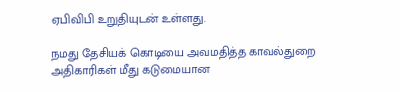ஏபிவிபி உறுதியுடன் உள்ளது.

நமது தேசியக் கொடியை அவமதித்த காவல்துறை அதிகாரிகள் மீது கடுமையான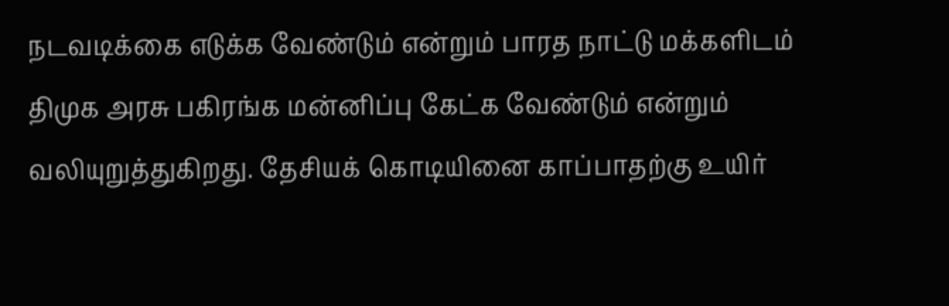நடவடிக்கை எடுக்க வேண்டும் என்றும் பாரத நாட்டு மக்களிடம் திமுக அரசு பகிரங்க மன்னிப்பு கேட்க வேண்டும் என்றும் வலியுறுத்துகிறது. தேசியக் கொடியினை காப்பாதற்கு உயிர்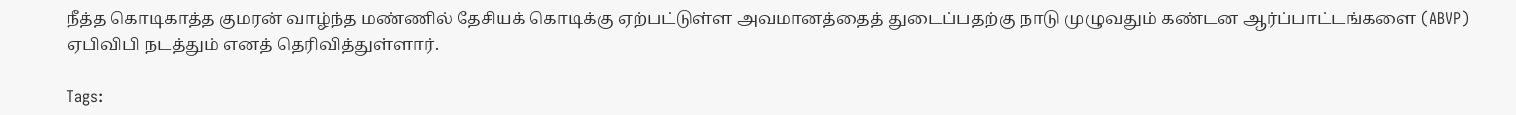நீத்த கொடிகாத்த குமரன் வாழ்ந்த மண்ணில் தேசியக் கொடிக்கு ஏற்பட்டுள்ள அவமானத்தைத் துடைப்பதற்கு நாடு முழுவதும் கண்டன ஆர்ப்பாட்டங்களை (ABVP) ஏபிவிபி நடத்தும் எனத் தெரிவித்துள்ளார்.

Tags: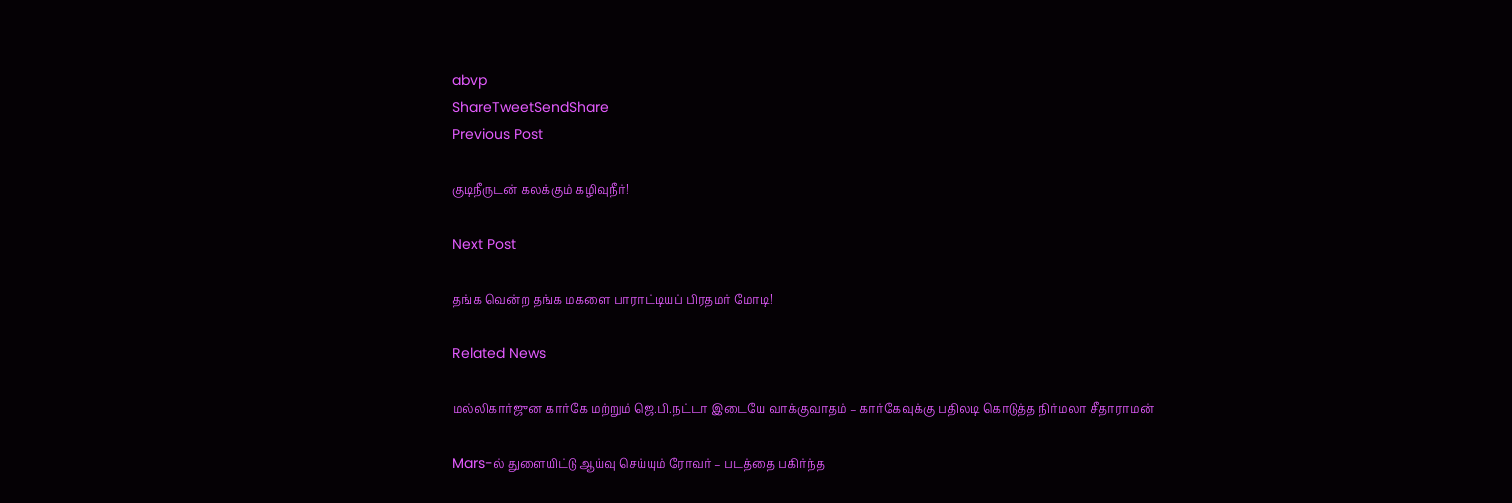abvp
ShareTweetSendShare
Previous Post

குடிநீருடன் கலக்கும் கழிவுநீர்!

Next Post

தங்க வென்ற தங்க மகளை பாராட்டியப் பிரதமர் மோடி!

Related News

மல்லிகார்ஜுன கார்கே மற்றும் ஜெ.பி.நட்டா இடையே வாக்குவாதம் – கார்கேவுக்கு பதிலடி கொடுத்த நிர்மலா சீதாராமன்

Mars-ல் துளையிட்டு ஆய்வு செய்யும் ரோவர் – படத்தை பகிர்ந்த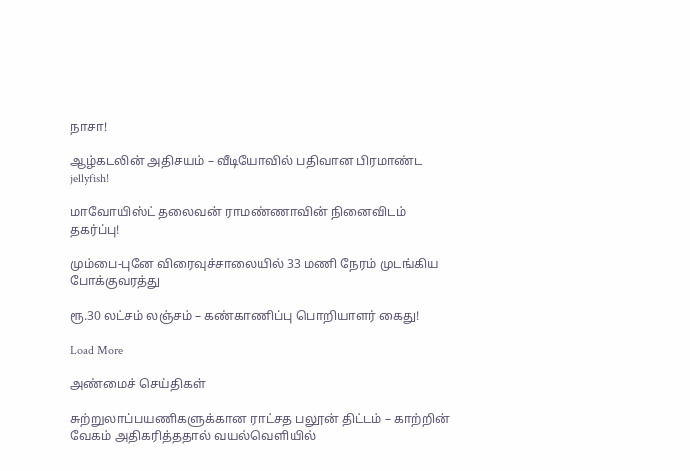நாசா!

ஆழ்கடலின் அதிசயம் – வீடியோவில் பதிவான பிரமாண்ட jellyfish!

மாவோயிஸ்ட் தலைவன் ராமண்ணாவின் நினைவிடம் தகர்ப்பு!

மும்பை-புனே விரைவுச்சாலையில் 33 மணி நேரம் முடங்கிய போக்குவரத்து

ரூ.30 லட்சம் லஞ்சம் – கண்காணிப்பு பொறியாளர் கைது!

Load More

அண்மைச் செய்திகள்

சுற்றுலாப்பயணிகளுக்கான ராட்சத பலூன் திட்டம் – காற்றின் வேகம் அதிகரித்ததால் வயல்வெளியில்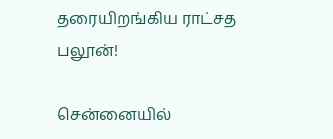தரையிறங்கிய ராட்சத பலூன்!

சென்னையில்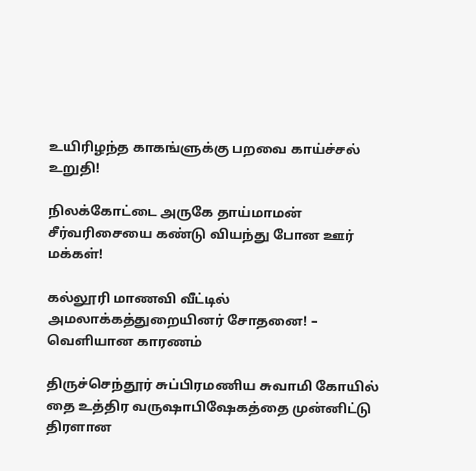உயிரிழந்த காகங்ளுக்கு பறவை காய்ச்சல் உறுதி!

நிலக்கோட்டை அருகே தாய்மாமன் சீர்வரிசையை கண்டு வியந்து போன ஊர் மக்கள்!

கல்லூரி மாணவி வீட்டில் அமலாக்கத்துறையினர் சோதனை! – வெளியான காரணம்

திருச்செந்தூர் சுப்பிரமணிய சுவாமி கோயில் தை உத்திர வருஷாபிஷேகத்தை முன்னிட்டு திரளான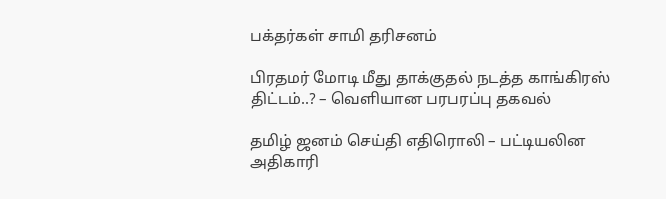பக்தர்கள் சாமி தரிசனம்

பிரதமர் மோடி மீது தாக்குதல் நடத்த காங்கிரஸ் திட்டம்..? – வெளியான பரபரப்பு தகவல்

தமிழ் ஜனம் செய்தி எதிரொலி – பட்டியலின அதிகாரி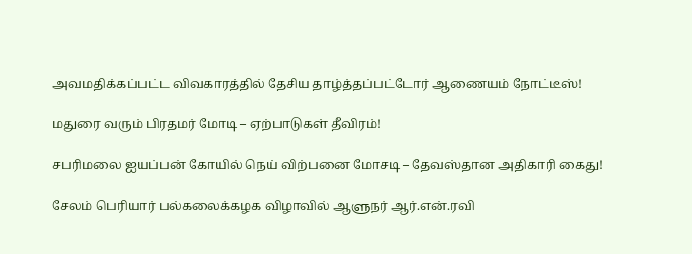அவமதிக்கப்பட்ட விவகாரத்தில் தேசிய தாழ்த்தப்பட்டோர் ஆணையம் நோட்டீஸ்!

மதுரை வரும் பிரதமர் மோடி – ஏற்பாடுகள் தீவிரம்!

சபரிமலை ஐயப்பன் கோயில் நெய் விற்பனை மோசடி – தேவஸ்தான அதிகாரி கைது!

சேலம் பெரியார் பல்கலைக்கழக விழாவில் ஆளுநர் ஆர்.என்.ரவி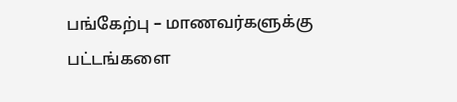பங்கேற்பு – மாணவர்களுக்கு பட்டங்களை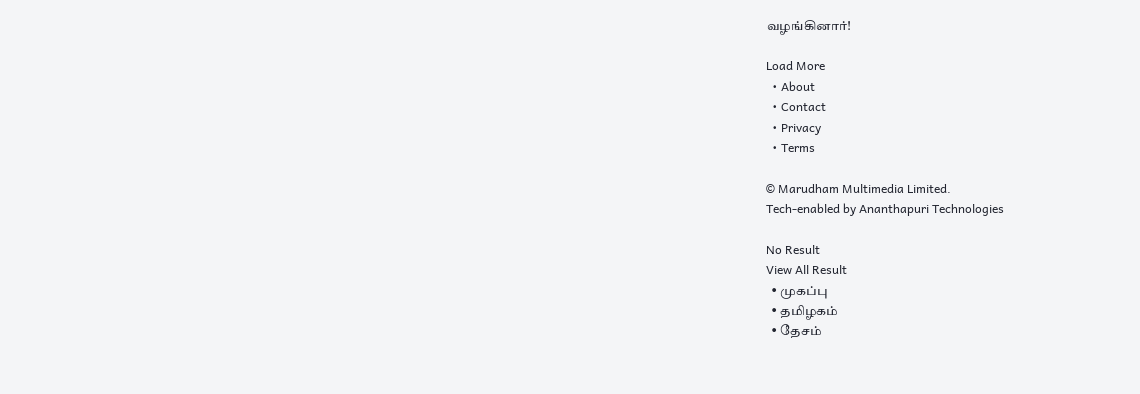வழங்கினார்!

Load More
  • About
  • Contact
  • Privacy
  • Terms

© Marudham Multimedia Limited.
Tech-enabled by Ananthapuri Technologies

No Result
View All Result
  • முகப்பு
  • தமிழகம்
  • தேசம்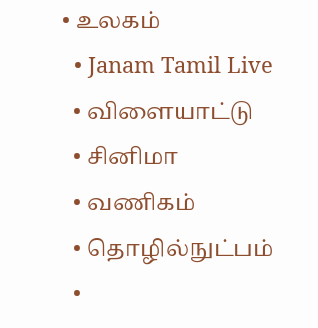• உலகம்
  • Janam Tamil Live
  • விளையாட்டு
  • சினிமா
  • வணிகம்
  • தொழில்நுட்பம்
  •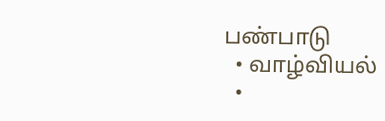பண்பாடு
  • வாழ்வியல்
  •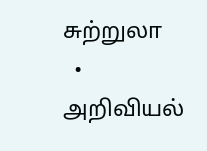சுற்றுலா
  • அறிவியல்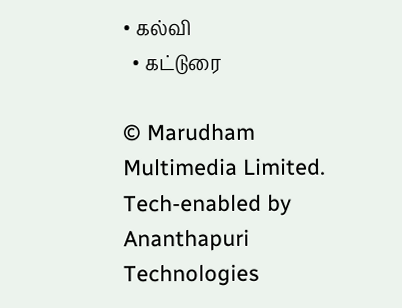• கல்வி
  • கட்டுரை

© Marudham Multimedia Limited.
Tech-enabled by Ananthapuri Technologies